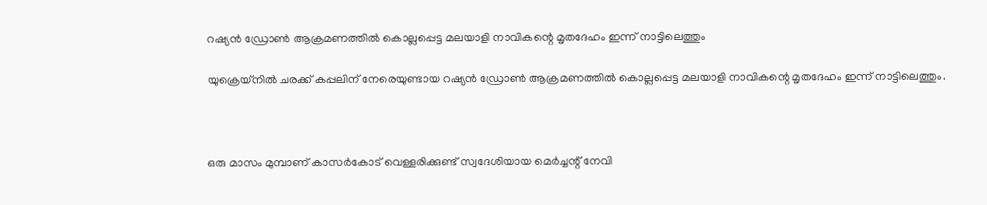റഷ്യന്‍ ഡ്രോണ്‍ ആക്രമണത്തില്‍ കൊല്ലപ്പെട്ട മലയാളി നാവികന്റെ മൃതദേഹം ഇന്ന് നാട്ടിലെത്തും

യുക്രെയ്‌നില്‍ ചരക്ക് കപ്പലിന് നേരെയുണ്ടായ റഷ്യന്‍ ഡ്രോണ്‍ ആക്രമണത്തില്‍ കൊല്ലപ്പെട്ട മലയാളി നാവികന്റെ മൃതദേഹം ഇന്ന് നാട്ടിലെത്തും.



ഒരു മാസം മുമ്പാണ് കാസര്‍കോട് വെള്ളരിക്കുണ്ട് സ്വദേശിയായ മെര്‍ച്ചന്റ് നേവി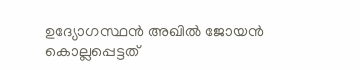ഉദ്യോഗസ്ഥന്‍ അഖില്‍ ജോയന്‍ കൊല്ലപ്പെട്ടത്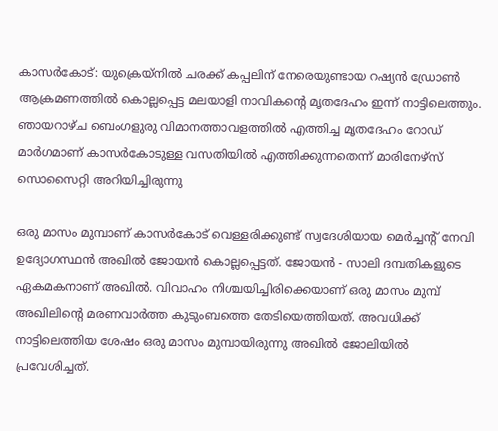കാസര്‍കോട്: യുക്രെയ്‌നില്‍ ചരക്ക് കപ്പലിന് നേരെയുണ്ടായ റഷ്യന്‍ ഡ്രോണ്‍ ആക്രമണത്തില്‍ കൊല്ലപ്പെട്ട മലയാളി നാവികന്റെ മൃതദേഹം ഇന്ന് നാട്ടിലെത്തും. ഞായറാഴ്ച ബെംഗളുരു വിമാനത്താവളത്തില്‍ എത്തിച്ച മൃതദേഹം റോഡ് മാര്‍ഗമാണ് കാസര്‍കോടുള്ള വസതിയില്‍ എത്തിക്കുന്നതെന്ന് മാരിനേഴ്‌സ് സൊസൈറ്റി അറിയിച്ചിരുന്നു

ഒരു മാസം മുമ്പാണ് കാസര്‍കോട് വെള്ളരിക്കുണ്ട് സ്വദേശിയായ മെര്‍ച്ചന്റ് നേവി ഉദ്യോഗസ്ഥന്‍ അഖില്‍ ജോയന്‍ കൊല്ലപ്പെട്ടത്. ജോയന്‍ - സാലി ദമ്പതികളുടെ ഏകമകനാണ് അഖില്‍. വിവാഹം നിശ്ചയിച്ചിരിക്കെയാണ് ഒരു മാസം മുമ്പ് അഖിലിന്റെ മരണവാര്‍ത്ത കുടുംബത്തെ തേടിയെത്തിയത്. അവധിക്ക് നാട്ടിലെത്തിയ ശേഷം ഒരു മാസം മുമ്പായിരുന്നു അഖില്‍ ജോലിയില്‍ പ്രവേശിച്ചത്.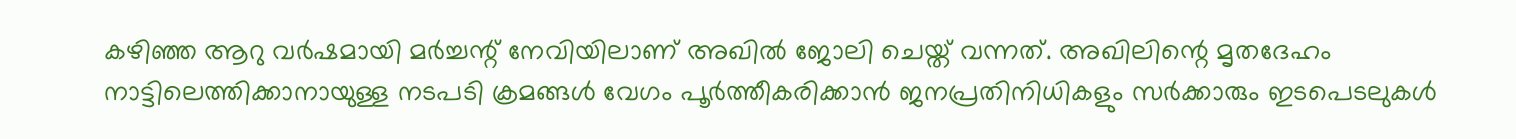കഴിഞ്ഞ ആറു വര്‍ഷമായി മര്‍ച്ചന്റ് നേവിയിലാണ് അഖില്‍ ജോലി ചെയ്ത് വന്നത്. അഖിലിന്റെ മൃതദേഹം നാട്ടിലെത്തിക്കാനായുള്ള നടപടി ക്രമങ്ങള്‍ വേഗം പൂര്‍ത്തീകരിക്കാന്‍ ജനപ്രതിനിധികളും സര്‍ക്കാരും ഇടപെടലുകള്‍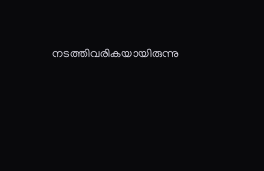നടത്തിവരികയായിരുന്നു